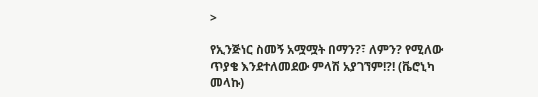>

የኢንጅነር ስመኝ አሟሟት በማን?፣ ለምን? የሚለው ጥያቄ እንደተለመደው ምላሽ አያገኘም!?! (ቬሮኒካ መላኩ)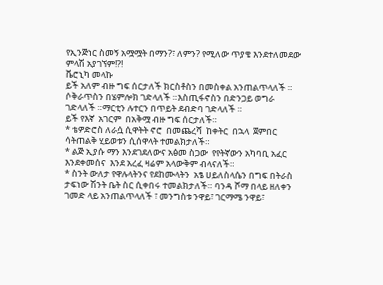የኢንጅነር ስመኝ አሟሟት በማን?፣ ለምን? የሚለው ጥያቄ እንደተለመደው ምላሽ አያገኘም!?!
ቬሮኒካ መላኩ
ይች አለም ብዙ ግፍ ሰርታለች ክርስቶስን በመስቀል አንጠልጥላለች ። ሶቅራጥስን በሄምሎክ ገድላለች ።እስጢፋኖስን በድንጋይ ወግራ ገድላለች ።ማርቲን ሉተርን በጥይት ደብድባ ገድላለች ።
ይች የእኛ  አገርም  በአቅሟ ብዙ ግፍ ሰርታለች።
* ቴዎድሮስ ለራሷ ሲዋትት ኖሮ  በመጨረሻ  ከቀትር  በኋላ  ጀምበር ሳትጠልቅ ሂይወቱን ሲሰዋላት ተመልክታለች።
* ልጅ ኢያሱ ማን እንደገደለውና አፅመ ስጋው  የየትኛውን አካባቢ አፈር እንደቀመሰና  እንደ አረፈ ዛሬም አላውቅም ብላናለች።
* ስንት ውለታ የዋሉላትንና የደከሙላትን  አፄ ሀይለስላሴን በግፍ በትራስ ታፍነው ሽንት ቤት ስር ሲቀበሩ ተመልክታለች። ባንዳ ሾማ በላይ ዘለቀን ገመድ ላይ አንጠልጥላለች ፣ መንግስቱ ንዋይ፣ ገርማሜ ንዋይ፣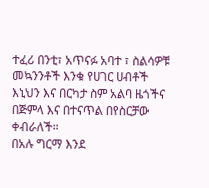ተፈሪ በንቲ፣ አጥናፉ አባተ ፣ ስልሳዎቹ መኳንንቶች እንቁ የሀገር ሀብቶች እኒህን እና በርካታ ስም አልባ ዜጎችና በጅምላ እና በተናጥል በየስርቻው ቀብራለች።
በአሉ ግርማ እንደ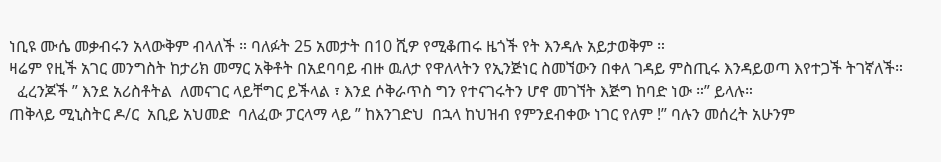ነቢዩ ሙሴ መቃብሩን አላውቅም ብላለች ። ባለፉት 25 አመታት በ10 ሺዎ የሚቆጠሩ ዜጎች የት እንዳሉ አይታወቅም ።
ዛሬም የዚች አገር መንግስት ከታሪክ መማር አቅቶት በአደባባይ ብዙ ዉለታ የዋለላትን የኢንጅነር ስመኘውን በቀለ ገዳይ ምስጢሩ እንዳይወጣ እየተጋች ትገኛለች።
  ፈረንጆች ” እንደ አሪስቶትል  ለመናገር ላይቸግር ይችላል ፣ እንደ ሶቅራጥስ ግን የተናገሩትን ሆኖ መገኘት እጅግ ከባድ ነው ።” ይላሉ።
ጠቅላይ ሚኒስትር ዶ/ር  አቢይ አህመድ  ባለፈው ፓርላማ ላይ ” ከእንገድህ  በኋላ ከህዝብ የምንደብቀው ነገር የለም !” ባሉን መሰረት አሁንም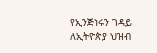የኢንጅነሩን ገዳይ ለኢትዮጵያ ህዝብ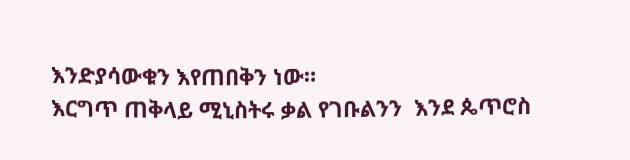እንድያሳውቁን እየጠበቅን ነው።
እርግጥ ጠቅላይ ሚኒስትሩ ቃል የገቡልንን  እንደ ጴጥሮስ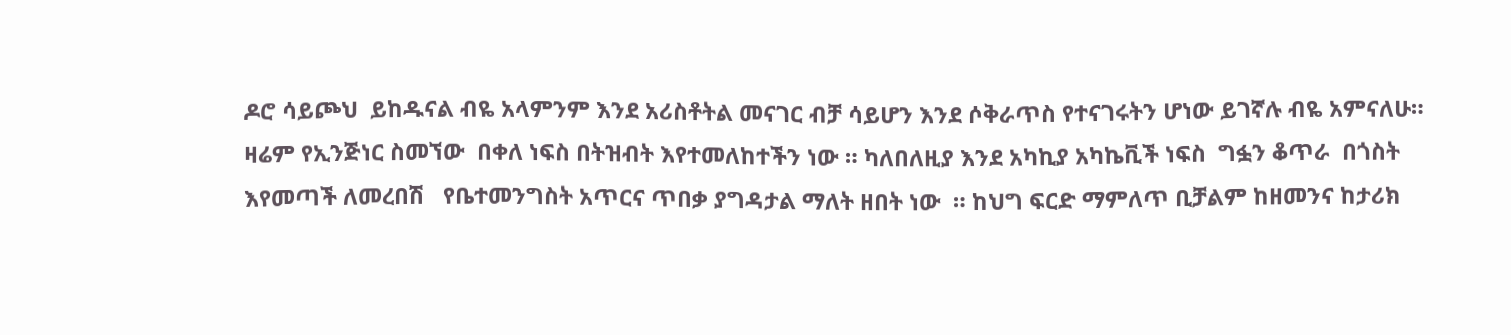ዶሮ ሳይጮህ  ይከዱናል ብዬ አላምንም እንደ አሪስቶትል መናገር ብቻ ሳይሆን እንደ ሶቅራጥስ የተናገሩትን ሆነው ይገኛሉ ብዬ አምናለሁ።
ዛሬም የኢንጅነር ስመኘው  በቀለ ነፍስ በትዝብት እየተመለከተችን ነው ። ካለበለዚያ እንደ አካኪያ አካኬቪች ነፍስ  ግፏን ቆጥራ  በጎስት እየመጣች ለመረበሽ   የቤተመንግስት አጥርና ጥበቃ ያግዳታል ማለት ዘበት ነው  ። ከህግ ፍርድ ማምለጥ ቢቻልም ከዘመንና ከታሪክ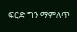ፍርድ ግን ማምለጥ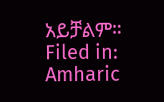አይቻልም።
Filed in: Amharic